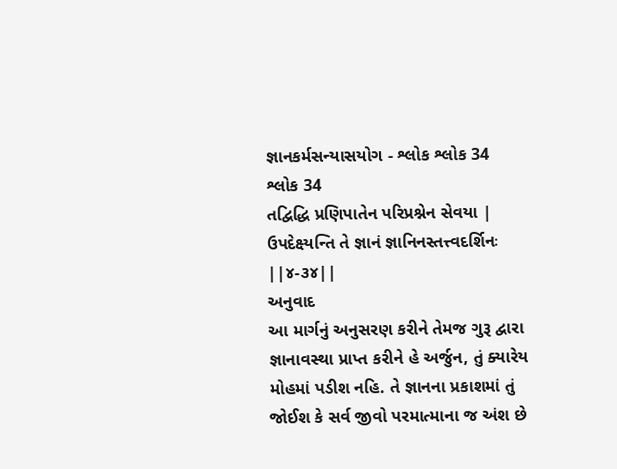જ્ઞાનકર્મસન્યાસયોગ - શ્લોક શ્લોક 34
શ્લોક 34
તદ્વિદ્ધિ પ્રણિપાતેન પરિપ્રશ્નેન સેવયા |
ઉપદેક્ષ્યન્તિ તે જ્ઞાનં જ્ઞાનિનસ્તત્ત્વદર્શિનઃ ||૪-૩૪||
અનુવાદ
આ માર્ગનું અનુસરણ કરીને તેમજ ગુરૂ દ્વારા જ્ઞાનાવસ્થા પ્રાપ્ત કરીને હે અર્જુન, તું ક્યારેય મોહમાં પડીશ નહિ. તે જ્ઞાનના પ્રકાશમાં તું જોઈશ કે સર્વ જીવો પરમાત્માના જ અંશ છે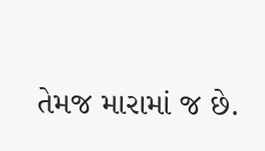તેમજ મારામાં જ છે.